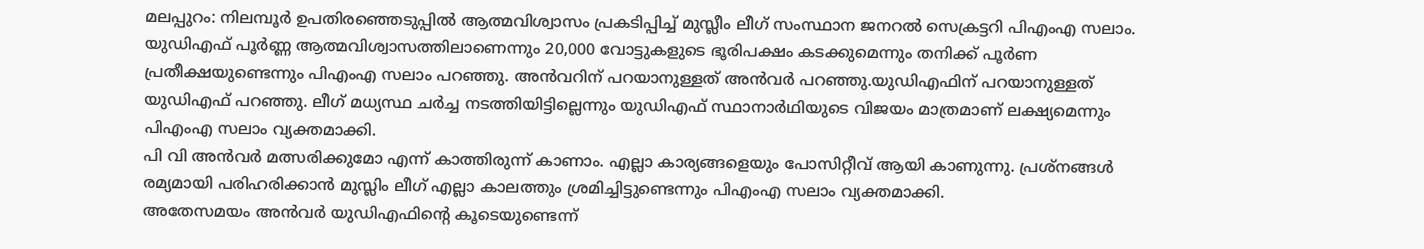മലപ്പുറം: നിലമ്പൂർ ഉപതിരഞ്ഞെടുപ്പിൽ ആത്മവിശ്വാസം പ്രകടിപ്പിച്ച് മുസ്ലീം ലീഗ് സംസ്ഥാന ജനറൽ സെക്രട്ടറി പിഎംഎ സലാം. യുഡിഎഫ് പൂർണ്ണ ആത്മവിശ്വാസത്തിലാണെന്നും 20,000 വോട്ടുകളുടെ ഭൂരിപക്ഷം കടക്കുമെന്നും തനിക്ക് പൂർണ പ്രതീക്ഷയുണ്ടെന്നും പിഎംഎ സലാം പറഞ്ഞു. അൻവറിന് പറയാനുള്ളത് അൻവർ പറഞ്ഞു.യുഡിഎഫിന് പറയാനുള്ളത് യുഡിഎഫ് പറഞ്ഞു. ലീഗ് മധ്യസ്ഥ ചർച്ച നടത്തിയിട്ടില്ലെന്നും യുഡിഎഫ് സ്ഥാനാർഥിയുടെ വിജയം മാത്രമാണ് ലക്ഷ്യമെന്നും പിഎംഎ സലാം വ്യക്തമാക്കി.
പി വി അൻവർ മത്സരിക്കുമോ എന്ന് കാത്തിരുന്ന് കാണാം. എല്ലാ കാര്യങ്ങളെയും പോസിറ്റീവ് ആയി കാണുന്നു. പ്രശ്നങ്ങൾ രമ്യമായി പരിഹരിക്കാൻ മുസ്ലിം ലീഗ് എല്ലാ കാലത്തും ശ്രമിച്ചിട്ടുണ്ടെന്നും പിഎംഎ സലാം വ്യക്തമാക്കി.
അതേസമയം അൻവർ യുഡിഎഫിന്റെ കൂടെയുണ്ടെന്ന്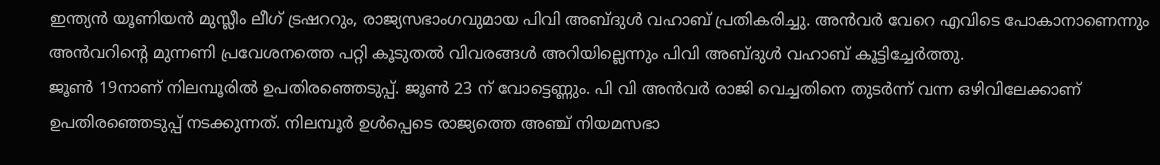ഇന്ത്യൻ യൂണിയൻ മുസ്ലീം ലീഗ് ട്രഷററും, രാജ്യസഭാംഗവുമായ പിവി അബ്ദുൾ വഹാബ് പ്രതികരിച്ചു. അൻവർ വേറെ എവിടെ പോകാനാണെന്നും അൻവറിന്റെ മുന്നണി പ്രവേശനത്തെ പറ്റി കൂടുതൽ വിവരങ്ങൾ അറിയില്ലെന്നും പിവി അബ്ദുൾ വഹാബ് കൂട്ടിച്ചേർത്തു.
ജൂൺ 19നാണ് നിലമ്പൂരിൽ ഉപതിരഞ്ഞെടുപ്പ്. ജൂൺ 23 ന് വോട്ടെണ്ണും. പി വി അൻവർ രാജി വെച്ചതിനെ തുടർന്ന് വന്ന ഒഴിവിലേക്കാണ് ഉപതിരഞ്ഞെടുപ്പ് നടക്കുന്നത്. നിലമ്പൂർ ഉൾപ്പെടെ രാജ്യത്തെ അഞ്ച് നിയമസഭാ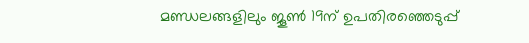മണ്ഡലങ്ങളിലും ജൂൺ 19ന് ഉപതിരഞ്ഞെടുപ്പ്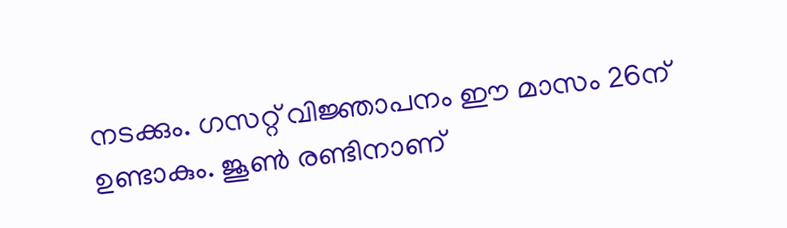നടക്കും. ഗസറ്റ് വിജ്ഞാപനം ഈ മാസം 26ന് ഉണ്ടാകും. ജൂൺ രണ്ടിനാണ്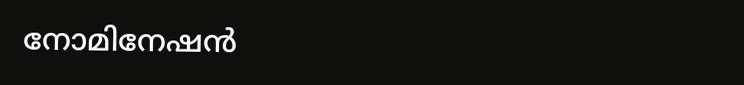നോമിനേഷൻ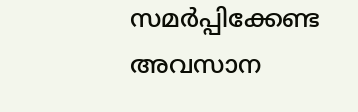സമർപ്പിക്കേണ്ട അവസാന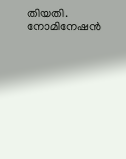തിയതി. നോമിനേഷൻ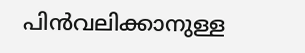പിൻവലിക്കാനുള്ള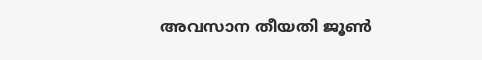അവസാന തീയതി ജൂൺ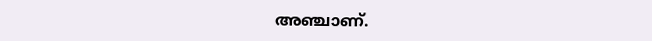അഞ്ചാണ്.